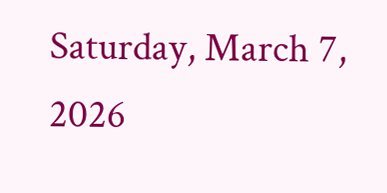Saturday, March 7, 2026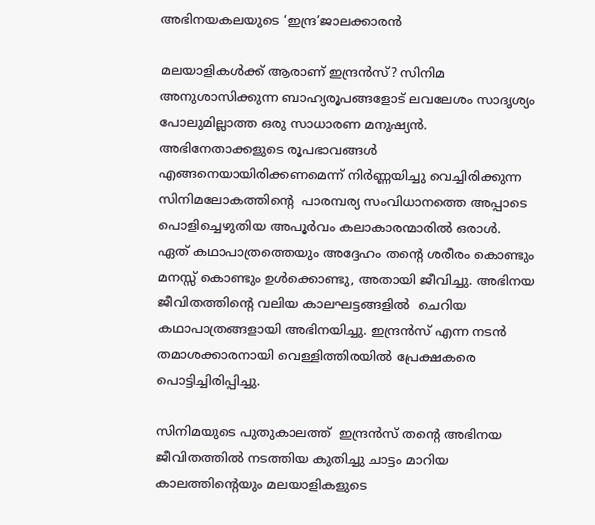അഭിനയകലയുടെ ‘ഇന്ദ്ര’ജാലക്കാരന്‍

മലയാളികള്‍ക്ക് ആരാണ് ഇന്ദ്രന്‍സ്? സിനിമ അനുശാസിക്കുന്ന ബാഹ്യരൂപങ്ങളോട് ലവലേശം സാദൃശ്യം പോലുമില്ലാത്ത ഒരു സാധാരണ മനുഷ്യന്‍. അഭിനേതാക്കളുടെ രൂപഭാവങ്ങള്‍ എങ്ങനെയായിരിക്കണമെന്ന് നിര്‍ണ്ണയിച്ചു വെച്ചിരിക്കുന്ന സിനിമലോകത്തിന്‍റെ  പാരമ്പര്യ സംവിധാനത്തെ അപ്പാടെ പൊളിച്ചെഴുതിയ അപൂര്‍വം കലാകാരന്മാരില്‍ ഒരാള്‍. ഏത് കഥാപാത്രത്തെയും അദ്ദേഹം തന്‍റെ ശരീരം കൊണ്ടും മനസ്സ് കൊണ്ടും ഉള്‍ക്കൊണ്ടു, അതായി ജീവിച്ചു. അഭിനയ ജീവിതത്തിന്‍റെ വലിയ കാലഘട്ടങ്ങളില്‍  ചെറിയ കഥാപാത്രങ്ങളായി അഭിനയിച്ചു. ഇന്ദ്രന്‍സ് എന്ന നടന്‍ തമാശക്കാരനായി വെള്ളിത്തിരയില്‍ പ്രേക്ഷകരെ പൊട്ടിച്ചിരിപ്പിച്ചു.

സിനിമയുടെ പുതുകാലത്ത്  ഇന്ദ്രന്‍സ് തന്‍റെ അഭിനയ ജീവിതത്തില്‍ നടത്തിയ കുതിച്ചു ചാട്ടം മാറിയ കാലത്തിന്‍റെയും മലയാളികളുടെ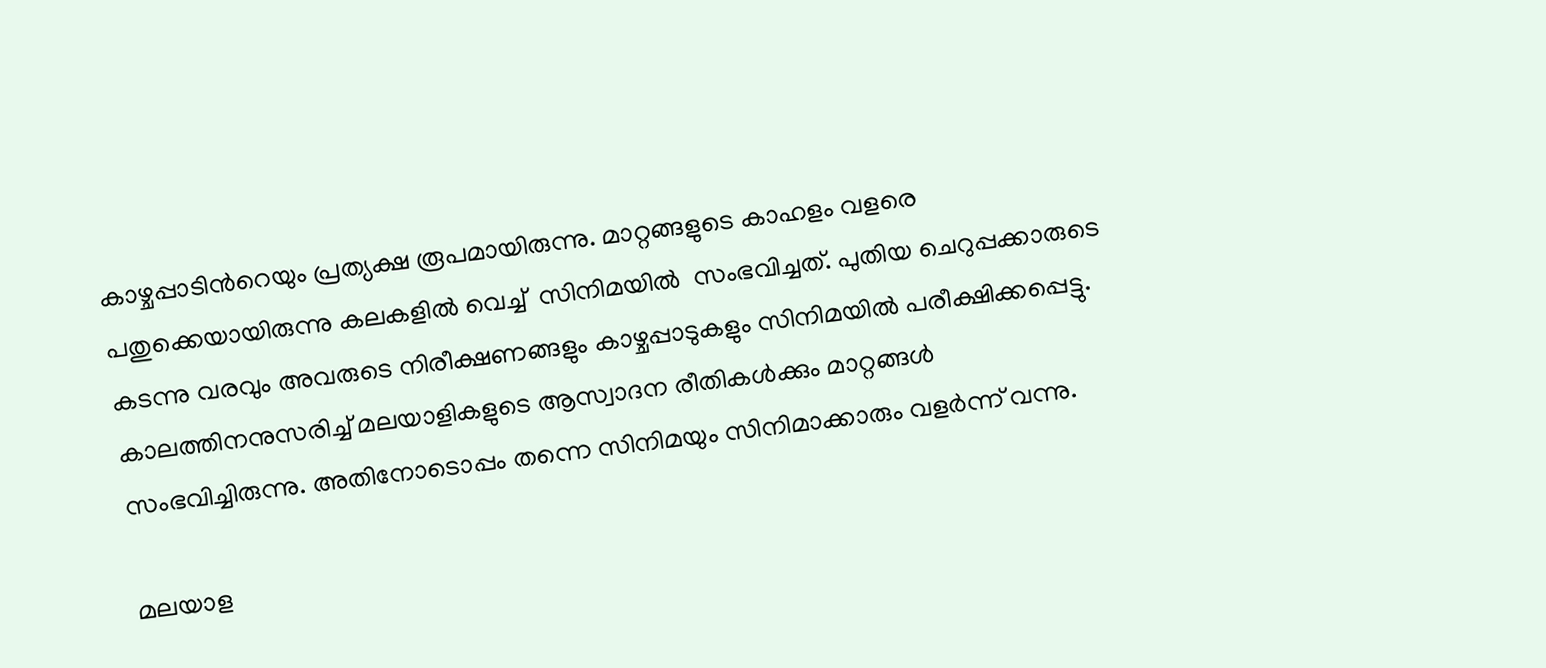കാഴ്ചപ്പാടിന്‍റെയും പ്രത്യക്ഷ രൂപമായിരുന്നു. മാറ്റങ്ങളുടെ കാഹളം വളരെ പതുക്കെയായിരുന്നു കലകളില്‍ വെച്ച്  സിനിമയില്‍  സംഭവിച്ചത്. പുതിയ ചെറുപ്പക്കാരുടെ കടന്നു വരവും അവരുടെ നിരീക്ഷണങ്ങളും കാഴ്ചപ്പാടുകളും സിനിമയില്‍ പരീക്ഷിക്കപ്പെട്ടു. കാലത്തിനനുസരിച്ച് മലയാളികളുടെ ആസ്വാദന രീതികള്‍ക്കും മാറ്റങ്ങള്‍ സംഭവിച്ചിരുന്നു. അതിനോടൊപ്പം തന്നെ സിനിമയും സിനിമാക്കാരും വളര്‍ന്ന് വന്നു.

മലയാള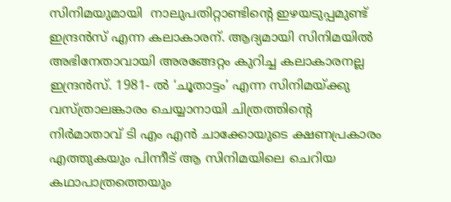സിനിമയുമായി  നാലുപതിറ്റാണ്ടിന്‍റെ ഇഴയടുപ്പമുണ്ട് ഇന്ദ്രന്‍സ് എന്ന കലാകാരന്. ആദ്യമായി സിനിമയില്‍ അഭിനേതാവായി അരങ്ങേറ്റം കുറിച്ച കലാകാരനല്ല  ഇന്ദ്രന്‍സ്. 1981- ല്‍ ‘ചൂതാട്ടം’ എന്ന സിനിമയ്ക്കു വസ്ത്രാലങ്കാരം ചെയ്യാനായി ചിത്രത്തിന്‍റെ നിര്‍മാതാവ് ടി എം എന്‍ ചാക്കോയുടെ ക്ഷണപ്രകാരം എത്തുകയും പിന്നീട് ആ സിനിമയിലെ ചെറിയ കഥാപാത്രത്തെയും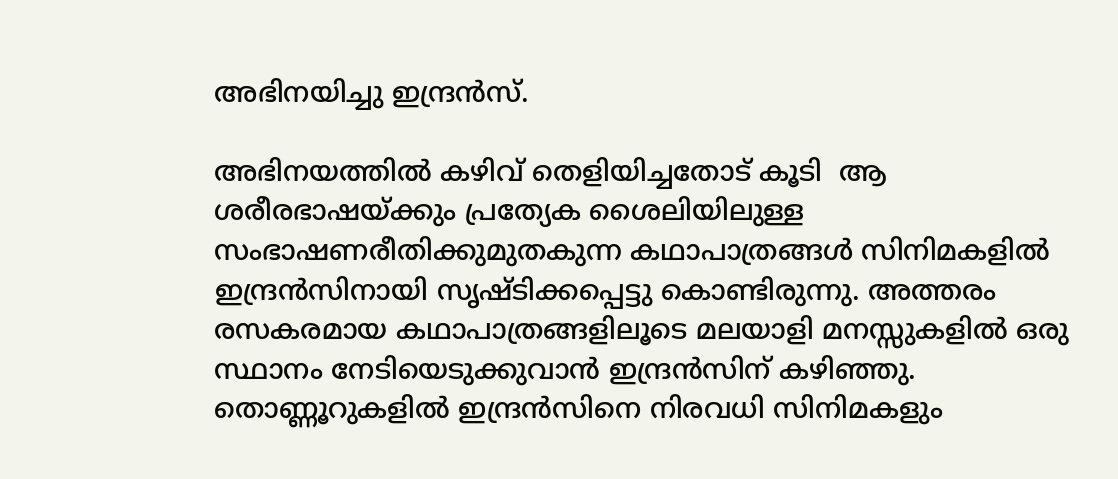അഭിനയിച്ചു ഇന്ദ്രന്‍സ്.

അഭിനയത്തില്‍ കഴിവ് തെളിയിച്ചതോട് കൂടി  ആ ശരീരഭാഷയ്ക്കും പ്രത്യേക ശൈലിയിലുള്ള സംഭാഷണരീതിക്കുമുതകുന്ന കഥാപാത്രങ്ങള്‍ സിനിമകളില്‍ ഇന്ദ്രന്‍സിനായി സൃഷ്ടിക്കപ്പെട്ടു കൊണ്ടിരുന്നു. അത്തരം രസകരമായ കഥാപാത്രങ്ങളിലൂടെ മലയാളി മനസ്സുകളില്‍ ഒരു സ്ഥാനം നേടിയെടുക്കുവാന്‍ ഇന്ദ്രന്‍സിന് കഴിഞ്ഞു. തൊണ്ണൂറുകളില്‍ ഇന്ദ്രന്‍സിനെ നിരവധി സിനിമകളും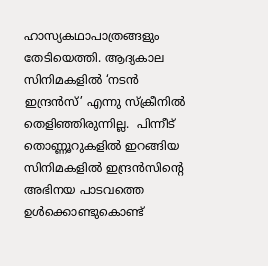ഹാസ്യകഥാപാത്രങ്ങളും തേടിയെത്തി. ആദ്യകാല സിനിമകളില്‍ ‘നടന്‍ ഇന്ദ്രന്‍സ്’ എന്നു സ്ക്രീനില്‍ തെളിഞ്ഞിരുന്നില്ല.  പിന്നീട് തൊണ്ണൂറുകളില്‍ ഇറങ്ങിയ സിനിമകളില്‍ ഇന്ദ്രന്‍സിന്‍റെ അഭിനയ പാടവത്തെ ഉള്‍ക്കൊണ്ടുകൊണ്ട്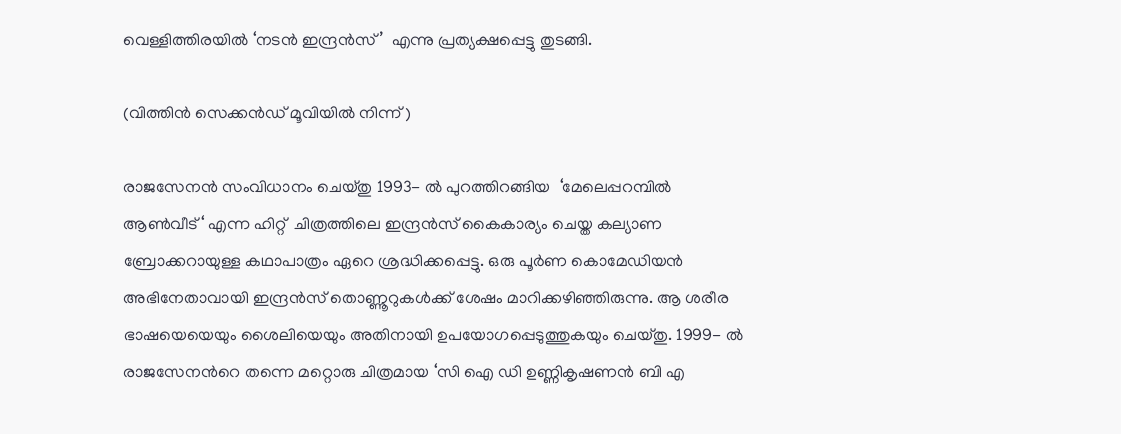വെള്ളിത്തിരയില്‍ ‘നടന്‍ ഇന്ദ്രന്‍സ്’  എന്നു പ്രത്യക്ഷപ്പെട്ടു തുടങ്ങി.

(വിത്തിന്‍ സെക്കന്‍ഡ് മൂവിയില്‍ നിന്ന് )

രാജസേനന്‍ സംവിധാനം ചെയ്തു 1993- ല്‍ പുറത്തിറങ്ങിയ  ‘മേലെപ്പറമ്പില്‍ ആണ്‍വീട്‘ എന്ന ഹിറ്റ്  ചിത്രത്തിലെ ഇന്ദ്രന്‍സ് കൈകാര്യം ചെയ്ത കല്യാണ ബ്രോക്കറായുള്ള കഥാപാത്രം ഏറെ ശ്രദ്ധിക്കപ്പെട്ടു. ഒരു പൂര്‍ണ കൊമേഡിയന്‍ അഭിനേതാവായി ഇന്ദ്രന്‍സ് തൊണ്ണൂറുകള്‍ക്ക് ശേഷം മാറിക്കഴിഞ്ഞിരുന്നു. ആ ശരീര ഭാഷയെയെയും ശൈലിയെയും അതിനായി ഉപയോഗപ്പെടുത്തുകയും ചെയ്തു. 1999- ല്‍ രാജസേനന്‍റെ തന്നെ മറ്റൊരു ചിത്രമായ ‘സി ഐ ഡി ഉണ്ണികൃഷണന്‍ ബി എ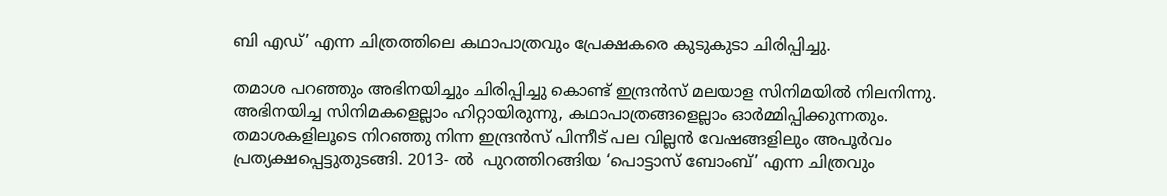ബി എഡ്’ എന്ന ചിത്രത്തിലെ കഥാപാത്രവും പ്രേക്ഷകരെ കുടുകുടാ ചിരിപ്പിച്ചു.

തമാശ പറഞ്ഞും അഭിനയിച്ചും ചിരിപ്പിച്ചു കൊണ്ട് ഇന്ദ്രന്‍സ് മലയാള സിനിമയില്‍ നിലനിന്നു. അഭിനയിച്ച സിനിമകളെല്ലാം ഹിറ്റായിരുന്നു, കഥാപാത്രങ്ങളെല്ലാം ഓര്‍മ്മിപ്പിക്കുന്നതും. തമാശകളിലൂടെ നിറഞ്ഞു നിന്ന ഇന്ദ്രന്‍സ് പിന്നീട് പല വില്ലന്‍ വേഷങ്ങളിലും അപൂര്‍വം പ്രത്യക്ഷപ്പെട്ടുതുടങ്ങി. 2013- ല്‍  പുറത്തിറങ്ങിയ ‘പൊട്ടാസ് ബോംബ്’ എന്ന ചിത്രവും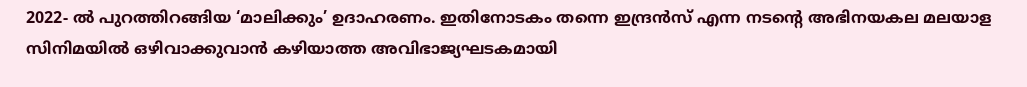2022- ല്‍ പുറത്തിറങ്ങിയ ‘മാലിക്കും’ ഉദാഹരണം. ഇതിനോടകം തന്നെ ഇന്ദ്രന്‍സ് എന്ന നടന്‍റെ അഭിനയകല മലയാള സിനിമയില്‍ ഒഴിവാക്കുവാന്‍ കഴിയാത്ത അവിഭാജ്യഘടകമായി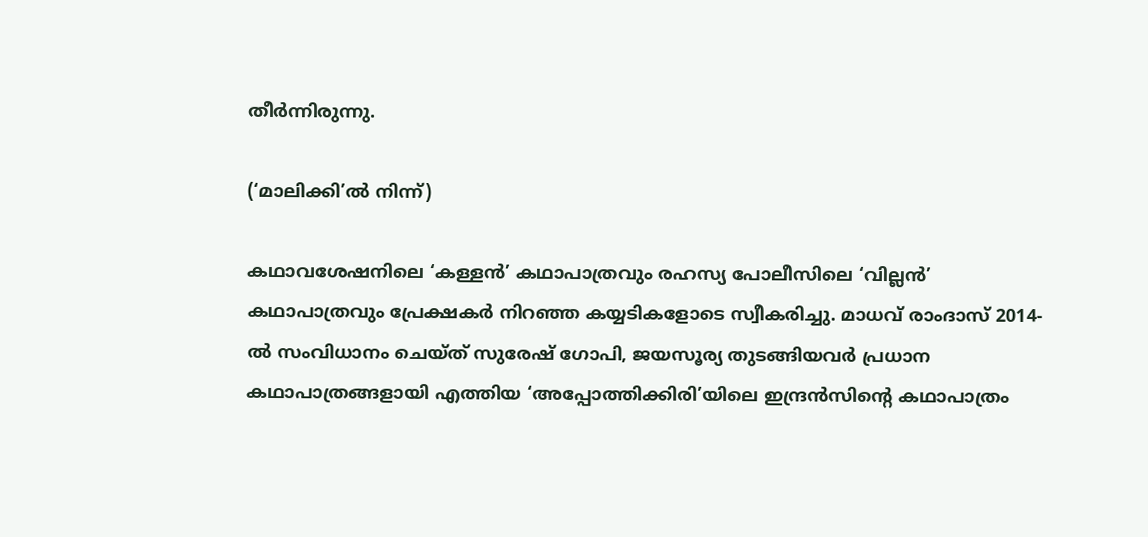തീര്‍ന്നിരുന്നു.

(‘മാലിക്കി’ല്‍ നിന്ന്)

കഥാവശേഷനിലെ ‘കള്ളന്‍’ കഥാപാത്രവും രഹസ്യ പോലീസിലെ ‘വില്ലന്‍’ കഥാപാത്രവും പ്രേക്ഷകര്‍ നിറഞ്ഞ കയ്യടികളോടെ സ്വീകരിച്ചു. മാധവ് രാംദാസ് 2014- ല്‍ സംവിധാനം ചെയ്ത് സുരേഷ് ഗോപി, ജയസൂര്യ തുടങ്ങിയവര്‍ പ്രധാന കഥാപാത്രങ്ങളായി എത്തിയ ‘അപ്പോത്തിക്കിരി’യിലെ ഇന്ദ്രന്‍സിന്‍റെ കഥാപാത്രം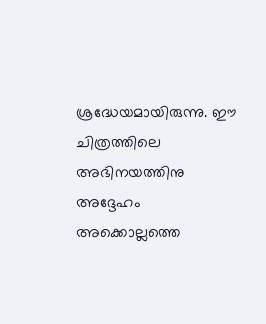ശ്രദ്ധേയമായിരുന്നു. ഈ ചിത്രത്തിലെ അഭിനയത്തിനു അദ്ദേഹം അക്കൊല്ലത്തെ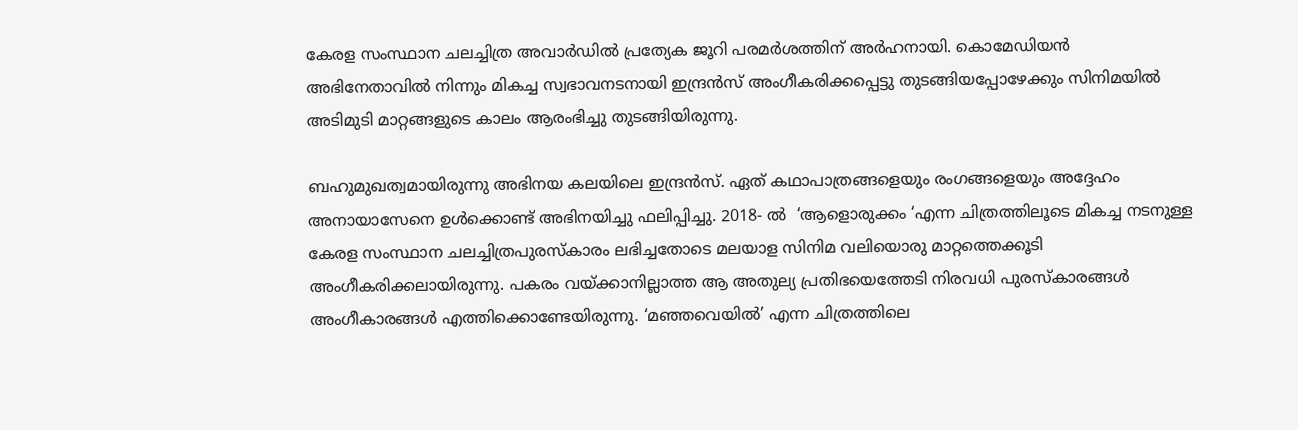കേരള സംസ്ഥാന ചലച്ചിത്ര അവാര്‍ഡില്‍ പ്രത്യേക ജൂറി പരമര്‍ശത്തിന് അര്‍ഹനായി. കൊമേഡിയന്‍ അഭിനേതാവില്‍ നിന്നും മികച്ച സ്വഭാവനടനായി ഇന്ദ്രന്‍സ് അംഗീകരിക്കപ്പെട്ടു തുടങ്ങിയപ്പോഴേക്കും സിനിമയില്‍ അടിമുടി മാറ്റങ്ങളുടെ കാലം ആരംഭിച്ചു തുടങ്ങിയിരുന്നു.

ബഹുമുഖത്വമായിരുന്നു അഭിനയ കലയിലെ ഇന്ദ്രന്‍സ്. ഏത് കഥാപാത്രങ്ങളെയും രംഗങ്ങളെയും അദ്ദേഹം അനായാസേനെ ഉള്‍ക്കൊണ്ട് അഭിനയിച്ചു ഫലിപ്പിച്ചു. 2018- ല്‍  ‘ആളൊരുക്കം ‘എന്ന ചിത്രത്തിലൂടെ മികച്ച നടനുള്ള കേരള സംസ്ഥാന ചലച്ചിത്രപുരസ്കാരം ലഭിച്ചതോടെ മലയാള സിനിമ വലിയൊരു മാറ്റത്തെക്കൂടി അംഗീകരിക്കലായിരുന്നു. പകരം വയ്ക്കാനില്ലാത്ത ആ അതുല്യ പ്രതിഭയെത്തേടി നിരവധി പുരസ്കാരങ്ങള്‍ അംഗീകാരങ്ങള്‍ എത്തിക്കൊണ്ടേയിരുന്നു. ‘മഞ്ഞവെയില്‍’ എന്ന ചിത്രത്തിലെ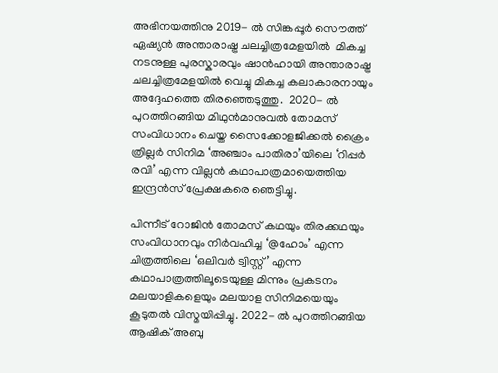അഭിനയത്തിനു 2019- ല്‍ സിങ്കപ്പൂര്‍ സൌത്ത് ഏഷ്യന്‍ അന്താരാഷ്ട്ര ചലച്ചിത്രമേളയില്‍  മികച്ച നടനുള്ള പുരസ്കാരവും ഷാന്‍ഹായി അന്താരാഷ്ട്ര ചലച്ചിത്രമേളയില്‍ വെച്ചു മികച്ച കലാകാരനായും അദ്ദേഹത്തെ തിരഞ്ഞെടുത്തു.  2020- ല്‍ പുറത്തിറങ്ങിയ മിഥുന്‍മാനുവല്‍ തോമസ് സംവിധാനം ചെയ്ത സൈക്കോളജിക്കല്‍ ക്രൈം ത്രില്ലര്‍ സിനിമ ‘അഞ്ചാം പാതിരാ’യിലെ ‘റിപ്പര്‍ രവി’ എന്ന വില്ലന്‍ കഥാപാത്രമായെത്തിയ ഇന്ദ്രന്‍സ് പ്രേക്ഷകരെ ഞെട്ടിച്ചു.

പിന്നീട് റോജിന്‍ തോമസ് കഥയും തിരക്കഥയും സംവിധാനവും നിര്‍വഹിച്ച ‘@ഹോം’ എന്ന ചിത്രത്തിലെ ‘ഒലിവര്‍ ട്വിസ്റ്റ്’ എന്ന കഥാപാത്രത്തിലൂടെയുള്ള മിന്നും പ്രകടനം മലയാളികളെയും മലയാള സിനിമയെയും കൂടുതല്‍ വിസ്മയിപ്പിച്ചു. 2022- ല്‍ പുറത്തിറങ്ങിയ ആഷിക് അബു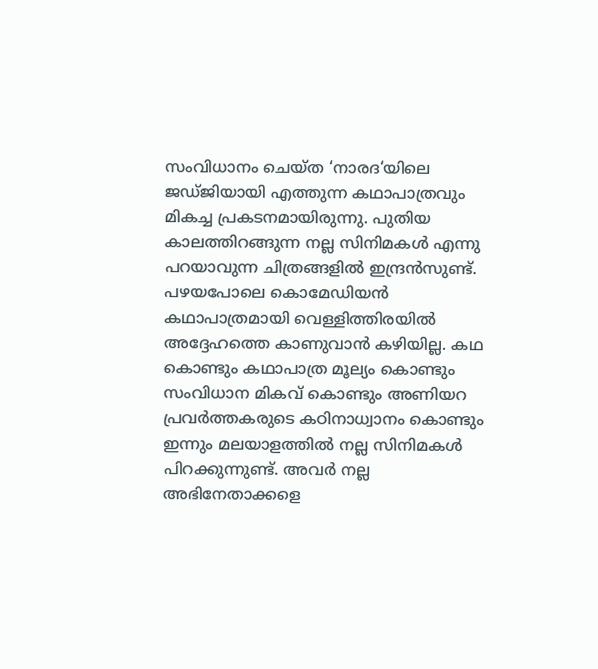സംവിധാനം ചെയ്ത ‘നാരദ‘യിലെ ജഡ്ജിയായി എത്തുന്ന കഥാപാത്രവും മികച്ച പ്രകടനമായിരുന്നു. പുതിയ കാലത്തിറങ്ങുന്ന നല്ല സിനിമകള്‍ എന്നു പറയാവുന്ന ചിത്രങ്ങളില്‍ ഇന്ദ്രന്‍സുണ്ട്. പഴയപോലെ കൊമേഡിയന്‍ കഥാപാത്രമായി വെള്ളിത്തിരയില്‍ അദ്ദേഹത്തെ കാണുവാന്‍ കഴിയില്ല. കഥ കൊണ്ടും കഥാപാത്ര മൂല്യം കൊണ്ടും സംവിധാന മികവ് കൊണ്ടും അണിയറ പ്രവര്‍ത്തകരുടെ കഠിനാധ്വാനം കൊണ്ടും ഇന്നും മലയാളത്തില്‍ നല്ല സിനിമകള്‍ പിറക്കുന്നുണ്ട്. അവര്‍ നല്ല അഭിനേതാക്കളെ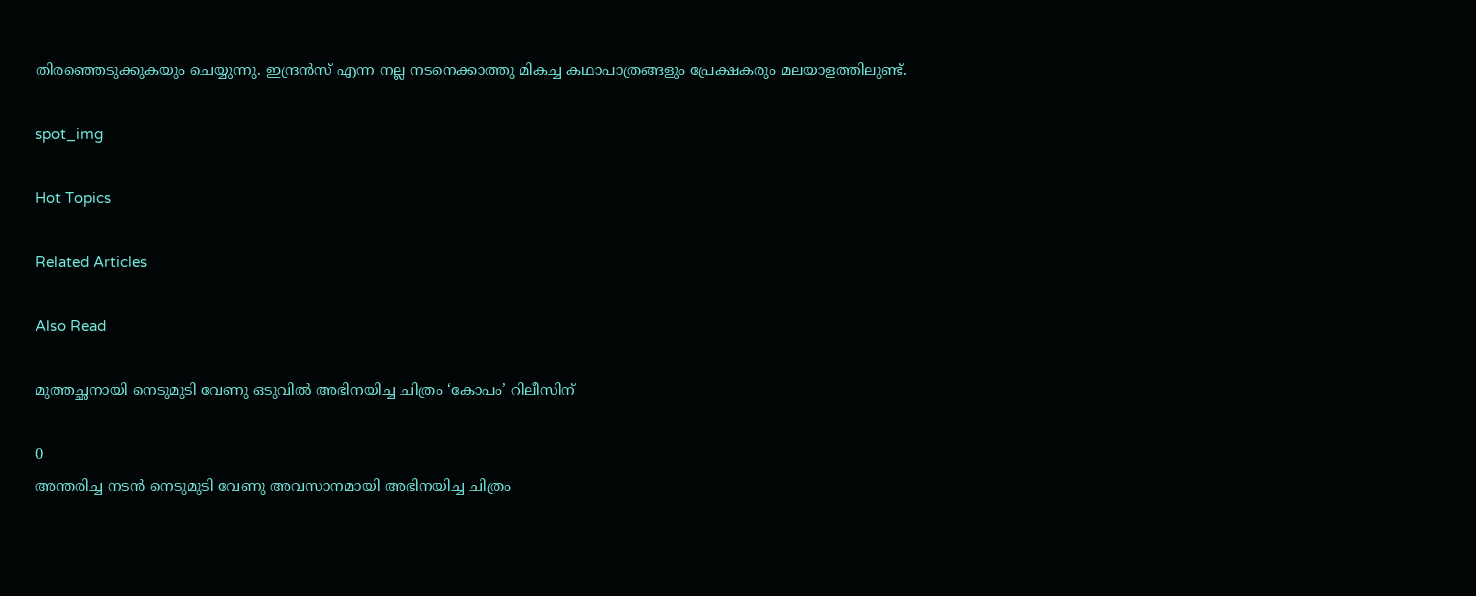തിരഞ്ഞെടുക്കുകയും ചെയ്യുന്നു. ഇന്ദ്രന്‍സ് എന്ന നല്ല നടനെക്കാത്തു മികച്ച കഥാപാത്രങ്ങളും പ്രേക്ഷകരും മലയാളത്തിലുണ്ട്.

spot_img

Hot Topics

Related Articles

Also Read

മുത്തച്ഛനായി നെടുമുടി വേണു ഒടുവില്‍ അഭിനയിച്ച ചിത്രം ‘കോപം’ റിലീസിന്

0
അന്തരിച്ച നടന്‍ നെടുമുടി വേണു അവസാനമായി അഭിനയിച്ച ചിത്രം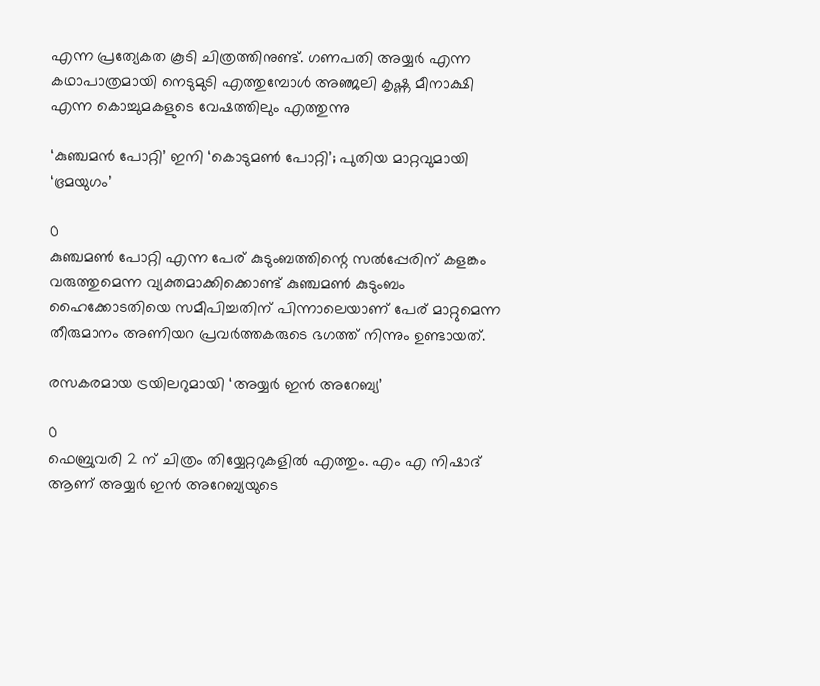എന്ന പ്രത്യേകത കൂടി ചിത്രത്തിനുണ്ട്. ഗണപതി അയ്യര്‍ എന്ന കഥാപാത്രമായി നെടുമുടി എത്തുമ്പോള്‍ അഞ്ജലി കൃഷ്ണ മീനാക്ഷി എന്ന കൊച്ചുമകളുടെ വേഷത്തിലും എത്തുന്നു

‘കുഞ്ചമൻ പോറ്റി’ ഇനി ‘കൊടുമൺ പോറ്റി’; പുതിയ മാറ്റവുമായി ‘ഭ്രമയുഗം’

0
കുഞ്ചമൺ പോറ്റി എന്ന പേര് കുടുംബത്തിന്റെ സൽപ്പേരിന് കളങ്കം വരുത്തുമെന്ന വ്യക്തമാക്കിക്കൊണ്ട് കുഞ്ചമൺ കുടുംബം ഹൈക്കോടതിയെ സമീപിച്ചതിന് പിന്നാലെയാണ് പേര് മാറ്റുമെന്ന തീരുമാനം അണിയറ പ്രവർത്തകരുടെ ഭഗത്ത് നിന്നും ഉണ്ടായത്.

രസകരമായ ട്രയിലറുമായി ‘അയ്യർ ഇൻ അറേബ്യ’

0
ഫെബ്രുവരി 2 ന് ചിത്രം തിയ്യേറ്ററുകളിൽ എത്തും. എം എ നിഷാദ് ആണ് അയ്യർ ഇൻ അറേബ്യയുടെ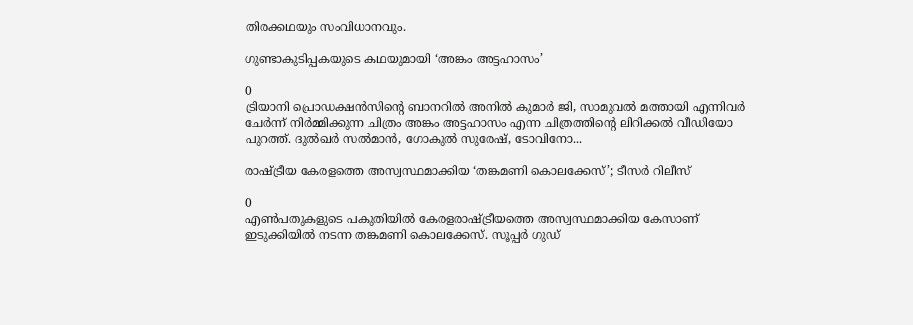തിരക്കഥയും സംവിധാനവും.

ഗുണ്ടാകുടിപ്പകയുടെ കഥയുമായി ‘അങ്കം അട്ടഹാസം’

0
ട്രിയാനി പ്രൊഡക്ഷൻസിന്റെ ബാനറിൽ അനിൽ കുമാർ ജി, സാമുവൽ മത്തായി എന്നിവർ ചേർന്ന് നിർമ്മിക്കുന്ന ചിത്രം അങ്കം അട്ടഹാസം എന്ന ചിത്രത്തിന്റെ ലിറിക്കൽ വീഡിയോ പുറത്ത്. ദുൽഖർ സൽമാൻ, ഗോകുൽ സുരേഷ്, ടോവിനോ...

രാഷ്ട്രീയ കേരളത്തെ അസ്വസ്ഥമാക്കിയ ‘തങ്കമണി കൊലക്കേസ്’; ടീസർ റിലീസ്

0
എൺപതുകളുടെ പകുതിയിൽ കേരളരാഷ്ട്രീയത്തെ അസ്വസ്ഥമാക്കിയ കേസാണ് ഇടുക്കിയിൽ നടന്ന തങ്കമണി കൊലക്കേസ്. സൂപ്പർ ഗുഡ്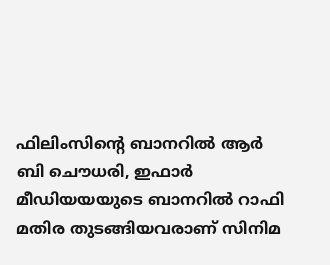ഫിലിംസിന്റെ ബാനറിൽ ആർ ബി ചൌധരി, ഇഫാർ മീഡിയയയുടെ ബാനറിൽ റാഫി മതിര തുടങ്ങിയവരാണ് സിനിമ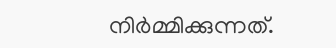നിർമ്മിക്കുന്നത്.